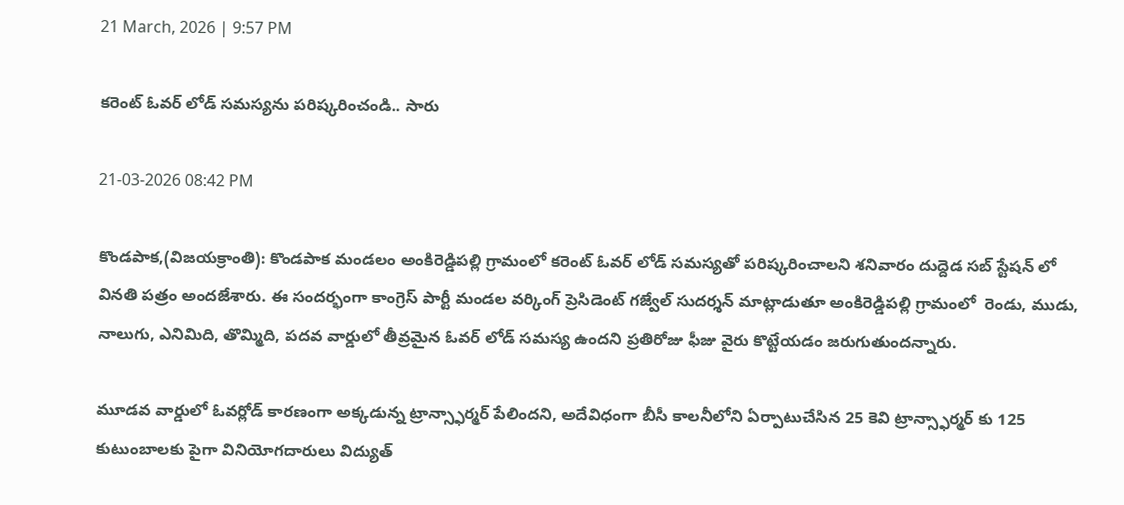21 March, 2026 | 9:57 PM

కరెంట్ ఓవర్ లోడ్ సమస్యను పరిష్కరించండి.. సారు

21-03-2026 08:42 PM

కొండపాక,(విజయక్రాంతి): కొండపాక మండలం అంకిరెడ్డిపల్లి గ్రామంలో కరెంట్ ఓవర్ లోడ్ సమస్యతో పరిష్కరించాలని శనివారం దుద్దెడ సబ్ స్టేషన్ లో వినతి పత్రం అందజేశారు. ఈ సందర్భంగా కాంగ్రెస్ పార్టీ మండల వర్కింగ్ ప్రెసిడెంట్ గజ్వేల్ సుదర్శన్ మాట్లాడుతూ అంకిరెడ్డిపల్లి గ్రామంలో  రెండు, ముడు, నాలుగు, ఎనిమిది, తొమ్మిది, పదవ వార్డులో తీవ్రమైన ఓవర్ లోడ్ సమస్య ఉందని ప్రతిరోజు ఫీజు వైరు కొట్టేయడం జరుగుతుందన్నారు.

మూడవ వార్డులో ఓవర్లోడ్ కారణంగా అక్కడున్న ట్రాన్స్ఫార్మర్ పేలిందని, అదేవిధంగా బీసీ కాలనీలోని ఏర్పాటుచేసిన 25 కెవి ట్రాన్స్ఫార్మర్ కు 125 కుటుంబాలకు పైగా వినియోగదారులు విద్యుత్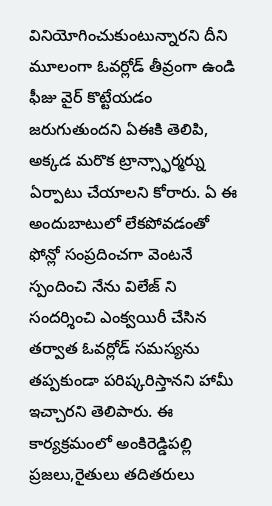వినియోగించుకుంటున్నారని దీని మూలంగా ఓవర్లోడ్ తీవ్రంగా ఉండి ఫీజు వైర్ కొట్టేయడం జరుగుతుందని ఏఈకి తెలిపి, అక్కడ మరొక ట్రాన్స్ఫార్మర్ను ఏర్పాటు చేయాలని కోరారు. ఏ ఈ అందుబాటులో లేకపోవడంతో ఫోన్లో సంప్రదించగా వెంటనే స్పందించి నేను విలేజ్ ని సందర్శించి ఎంక్వయిరీ చేసిన తర్వాత ఓవర్లోడ్ సమస్యను తప్పకుండా పరిష్కరిస్తానని హామీ ఇచ్చారని తెలిపారు. ఈ కార్యక్రమంలో అంకిరెడ్డిపల్లి ప్రజలు,రైతులు తదితరులు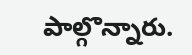పాల్గొన్నారు.